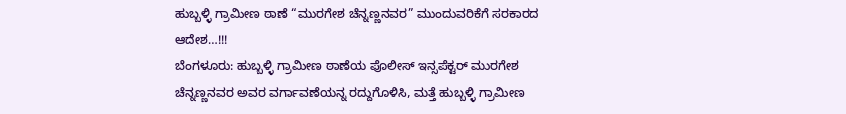ಹುಬ್ಬಳ್ಳಿ ಗ್ರಾಮೀಣ ಠಾಣೆ “ಮುರಗೇಶ ಚೆನ್ನಣ್ಣನವರ” ಮುಂದುವರಿಕೆಗೆ ಸರಕಾರದ ಆದೇಶ…!!!
ಬೆಂಗಳೂರು: ಹುಬ್ಬಳ್ಳಿ ಗ್ರಾಮೀಣ ಠಾಣೆಯ ಪೊಲೀಸ್ ಇನ್ಸಪೆಕ್ಟರ್ ಮುರಗೇಶ ಚೆನ್ನಣ್ಣನವರ ಅವರ ವರ್ಗಾವಣೆಯನ್ನ ರದ್ದುಗೊಳಿಸಿ, ಮತ್ತೆ ಹುಬ್ಬಳ್ಳಿ ಗ್ರಾಮೀಣ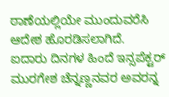ಠಾಣೆಯಲ್ಲಿಯೇ ಮುಂದುವರೆಸಿ ಆದೇಶ ಹೊರಡಿಸಲಾಗಿದೆ.
ಐದಾರು ದಿನಗಳ ಹಿಂದೆ ಇನ್ಸಪೆಕ್ಟರ್ ಮುರಗೇಶ ಚೆನ್ನಣ್ಣನವರ ಅವರನ್ನ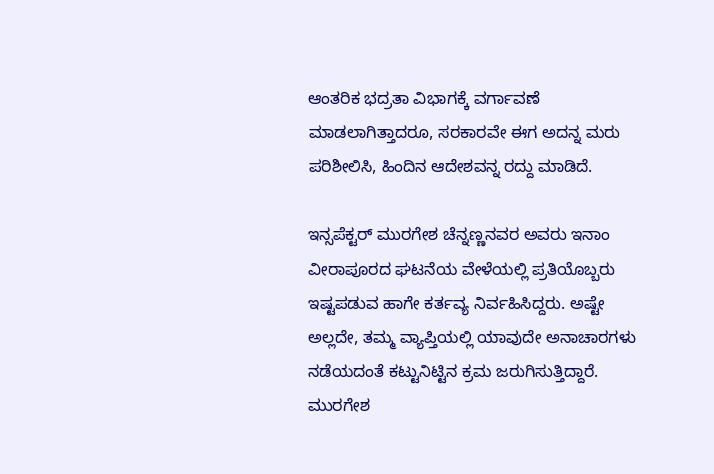ಆಂತರಿಕ ಭದ್ರತಾ ವಿಭಾಗಕ್ಕೆ ವರ್ಗಾವಣೆ ಮಾಡಲಾಗಿತ್ತಾದರೂ, ಸರಕಾರವೇ ಈಗ ಅದನ್ನ ಮರು ಪರಿಶೀಲಿಸಿ, ಹಿಂದಿನ ಆದೇಶವನ್ನ ರದ್ದು ಮಾಡಿದೆ.

ಇನ್ಸಪೆಕ್ಟರ್ ಮುರಗೇಶ ಚೆನ್ನಣ್ಣನವರ ಅವರು ಇನಾಂ ವೀರಾಪೂರದ ಘಟನೆಯ ವೇಳೆಯಲ್ಲಿ ಪ್ರತಿಯೊಬ್ಬರು ಇಷ್ಟಪಡುವ ಹಾಗೇ ಕರ್ತವ್ಯ ನಿರ್ವಹಿಸಿದ್ದರು. ಅಷ್ಟೇ ಅಲ್ಲದೇ, ತಮ್ಮ ವ್ಯಾಪ್ತಿಯಲ್ಲಿ ಯಾವುದೇ ಅನಾಚಾರಗಳು ನಡೆಯದಂತೆ ಕಟ್ಟುನಿಟ್ಟಿನ ಕ್ರಮ ಜರುಗಿಸುತ್ತಿದ್ದಾರೆ.
ಮುರಗೇಶ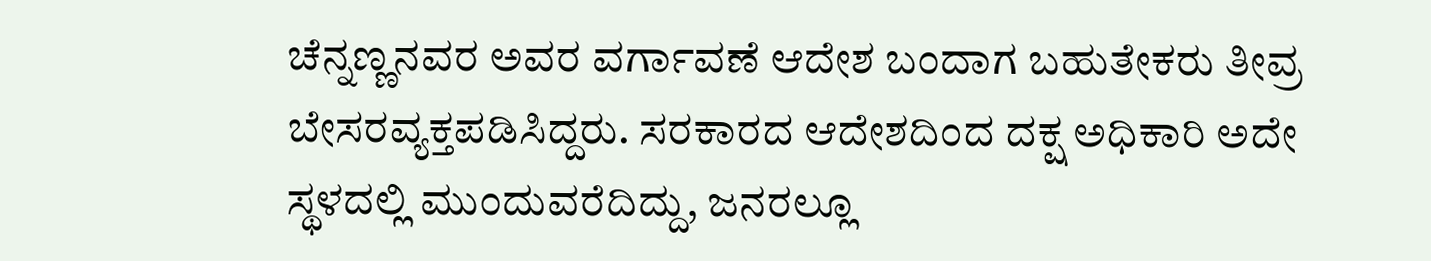ಚೆನ್ನಣ್ಣನವರ ಅವರ ವರ್ಗಾವಣೆ ಆದೇಶ ಬಂದಾಗ ಬಹುತೇಕರು ತೀವ್ರ ಬೇಸರವ್ಯಕ್ತಪಡಿಸಿದ್ದರು. ಸರಕಾರದ ಆದೇಶದಿಂದ ದಕ್ಷ ಅಧಿಕಾರಿ ಅದೇ ಸ್ಥಳದಲ್ಲಿ ಮುಂದುವರೆದಿದ್ದು, ಜನರಲ್ಲೂ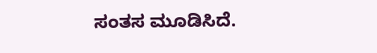ಸಂತಸ ಮೂಡಿಸಿದೆ.